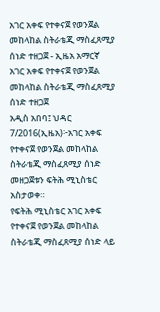አገር አቀፍ የተቀናጀ የወንጀል መከላከል ስትራቴጂ ማስፈጸሚያ ሰነድ ተዘጋጀ - ኢዜአ አማርኛ
አገር አቀፍ የተቀናጀ የወንጀል መከላከል ስትራቴጂ ማስፈጸሚያ ሰነድ ተዘጋጀ
አዲስ አበባ፤ ህዳር 7/2016(ኢዜአ)፦አገር አቀፍ የተቀናጀ የወንጀል መከላከል ስትራቴጂ ማስፈጸሚያ ሰነድ መዘጋጀቱን ፍትሕ ሚኒስቴር አስታወቀ።
የፍትሕ ሚኒስቴር አገር አቀፍ የተቀናጀ የወንጀል መከላከል ስትራቴጂ ማስፈጸሚያ ሰነድ ላይ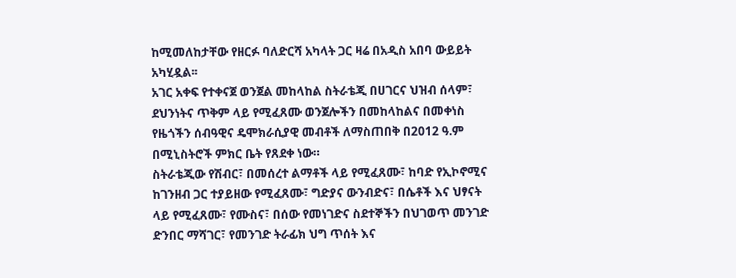ከሚመለከታቸው የዘርፉ ባለድርሻ አካላት ጋር ዛሬ በአዲስ አበባ ውይይት አካሂዷል፡፡
አገር አቀፍ የተቀናጀ ወንጀል መከላከል ስትራቴጂ በሀገርና ህዝብ ሰላም፣ ደህንነትና ጥቅም ላይ የሚፈጸሙ ወንጀሎችን በመከላከልና በመቀነስ የዜጎችን ሰብዓዊና ዴሞክራሲያዊ መብቶች ለማስጠበቅ በ2012 ዓ.ም በሚኒስትሮች ምክር ቤት የጸደቀ ነው።
ስትራቴጂው የሽብር፣ በመሰረተ ልማቶች ላይ የሚፈጸሙ፣ ከባድ የኢኮኖሚና ከገንዘብ ጋር ተያይዘው የሚፈጸሙ፣ ግድያና ውንብድና፣ በሴቶች እና ህፃናት ላይ የሚፈጸሙ፣ የሙስና፣ በሰው የመነገድና ስደተኞችን በህገወጥ መንገድ ድንበር ማሻገር፣ የመንገድ ትራፊክ ህግ ጥሰት እና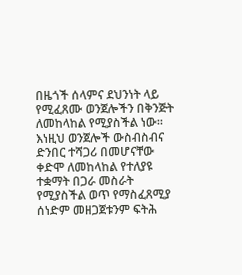በዜጎች ሰላምና ደህንነት ላይ የሚፈጸሙ ወንጀሎችን በቅንጅት ለመከላከል የሚያስችል ነው።
እነዚህ ወንጀሎች ውስብስብና ድንበር ተሻጋሪ በመሆናቸው ቀድሞ ለመከላከል የተለያዩ ተቋማት በጋራ መስራት የሚያስችል ወጥ የማስፈጸሚያ ሰነድም መዘጋጀቱንም ፍትሕ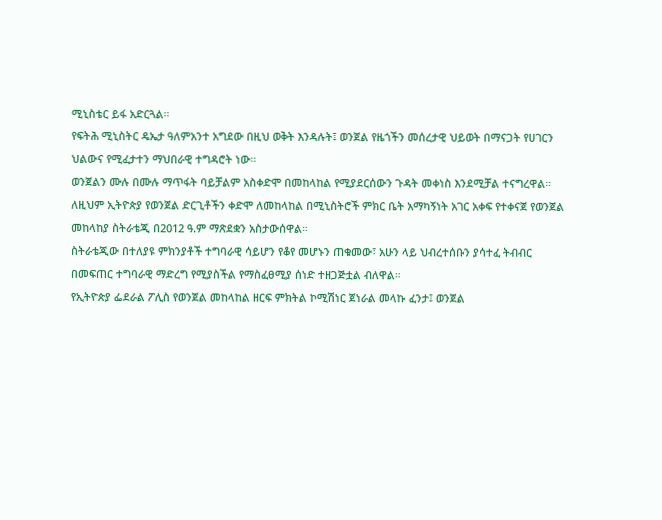ሚኒስቴር ይፋ አድርጓል።
የፍትሕ ሚኒስትር ዴኤታ ዓለምአንተ አግደው በዚህ ወቅት እንዳሉት፤ ወንጀል የዜጎችን መሰረታዊ ህይወት በማናጋት የሀገርን ህልውና የሚፈታተን ማህበራዊ ተግዳሮት ነው።
ወንጀልን ሙሉ በሙሉ ማጥፋት ባይቻልም አስቀድሞ በመከላከል የሚያደርሰውን ጉዳት መቀነስ እንደሚቻል ተናግረዋል።
ለዚህም ኢትዮጵያ የወንጀል ድርጊቶችን ቀድሞ ለመከላከል በሚኒስትሮች ምክር ቤት አማካኝነት አገር አቀፍ የተቀናጀ የወንጀል መከላከያ ስትራቴጂ በ2012 ዓ.ም ማጽደቋን አስታውሰዋል።
ስትራቴጂው በተለያዩ ምክንያቶች ተግባራዊ ሳይሆን የቆየ መሆኑን ጠቁመው፣ አሁን ላይ ህብረተሰቡን ያሳተፈ ትብብር በመፍጠር ተግባራዊ ማድረግ የሚያስችል የማስፈፀሚያ ሰነድ ተዘጋጅቷል ብለዋል።
የኢትዮጵያ ፌደራል ፖሊስ የወንጀል መከላከል ዘርፍ ምክትል ኮሚሽነር ጀነራል መላኩ ፈንታ፤ ወንጀል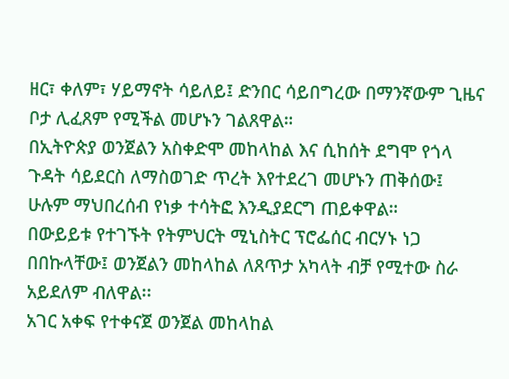ዘር፣ ቀለም፣ ሃይማኖት ሳይለይ፤ ድንበር ሳይበግረው በማንኛውም ጊዜና ቦታ ሊፈጸም የሚችል መሆኑን ገልጸዋል።
በኢትዮጵያ ወንጀልን አስቀድሞ መከላከል እና ሲከሰት ደግሞ የጎላ ጉዳት ሳይደርስ ለማስወገድ ጥረት እየተደረገ መሆኑን ጠቅሰው፤ ሁሉም ማህበረሰብ የነቃ ተሳትፎ እንዲያደርግ ጠይቀዋል።
በውይይቱ የተገኙት የትምህርት ሚኒስትር ፕሮፌሰር ብርሃኑ ነጋ በበኩላቸው፤ ወንጀልን መከላከል ለጸጥታ አካላት ብቻ የሚተው ስራ አይደለም ብለዋል፡፡
አገር አቀፍ የተቀናጀ ወንጀል መከላከል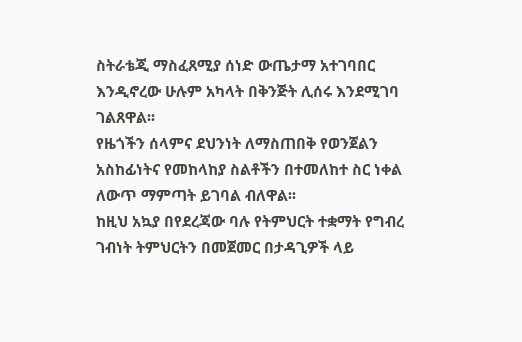ስትራቴጂ ማስፈጸሚያ ሰነድ ውጤታማ አተገባበር እንዲኖረው ሁሉም አካላት በቅንጅት ሊሰሩ እንደሚገባ ገልጸዋል፡፡
የዜጎችን ሰላምና ደህንነት ለማስጠበቅ የወንጀልን አስከፊነትና የመከላከያ ስልቶችን በተመለከተ ስር ነቀል ለውጥ ማምጣት ይገባል ብለዋል፡፡
ከዚህ አኳያ በየደረጃው ባሉ የትምህርት ተቋማት የግብረ ገብነት ትምህርትን በመጀመር በታዳጊዎች ላይ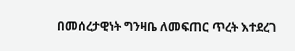በመሰረታዊነት ግንዛቤ ለመፍጠር ጥረት እተደረገ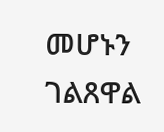መሆኑን ገልጸዋል